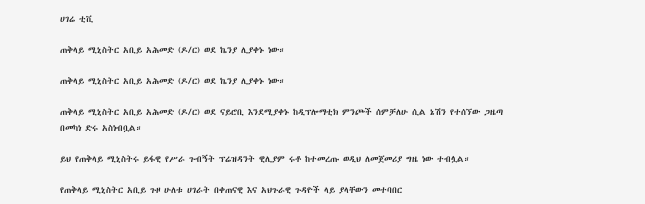ሀገሬ ቲቪ

ጠቅላይ ሚኒስትር አቢይ አሕመድ (ዶ/ር) ወደ ኬንያ ሊያቀኑ ነው።

ጠቅላይ ሚኒስትር አቢይ አሕመድ (ዶ/ር) ወደ ኬንያ ሊያቀኑ ነው።

ጠቅላይ ሚኒስትር አቢይ አሕመድ (ዶ/ር) ወደ ናይሮቢ እንደሚያቀኑ ከዲፕሎማቲክ ምንጮች ሰምቻለሁ ሲል ኔሽን የተሰኘው ጋዜጣ በመካነ ድሩ አስነብቧል።

ይህ የጠቅላይ ሚኒስትሩ ይፋዊ የሥራ ጉብኝት ፕሬዝዳንት ዊሊያም ሩቶ ከተመረጡ ወዲህ ለመጀመሪያ ግዜ ነው ተብሏል።

የጠቅላይ ሚኒስትር አቢይ ጉዞ ሁለቱ ሀገራት በቀጠናዊ እና አህጉራዊ ጉዳዮች ላይ ያላቸውን መተባበር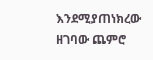እንደሚያጠነክረው ዘገባው ጨምሮ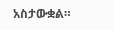አስታውቋል።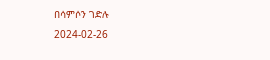በሳምሶን ገድሉ
2024-02-26